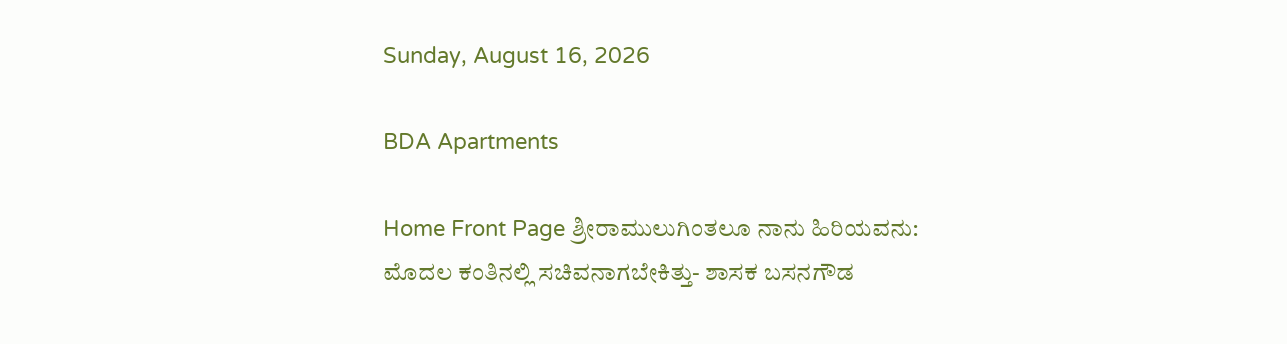Sunday, August 16, 2026

BDA Apartments

Home Front Page ಶ್ರೀರಾಮುಲುಗಿಂತಲೂ ನಾನು ಹಿರಿಯವನು: ಮೊದಲ ಕಂತಿನಲ್ಲಿ ಸಚಿವನಾಗಬೇಕಿತ್ತು- ಶಾಸಕ ಬಸನಗೌಡ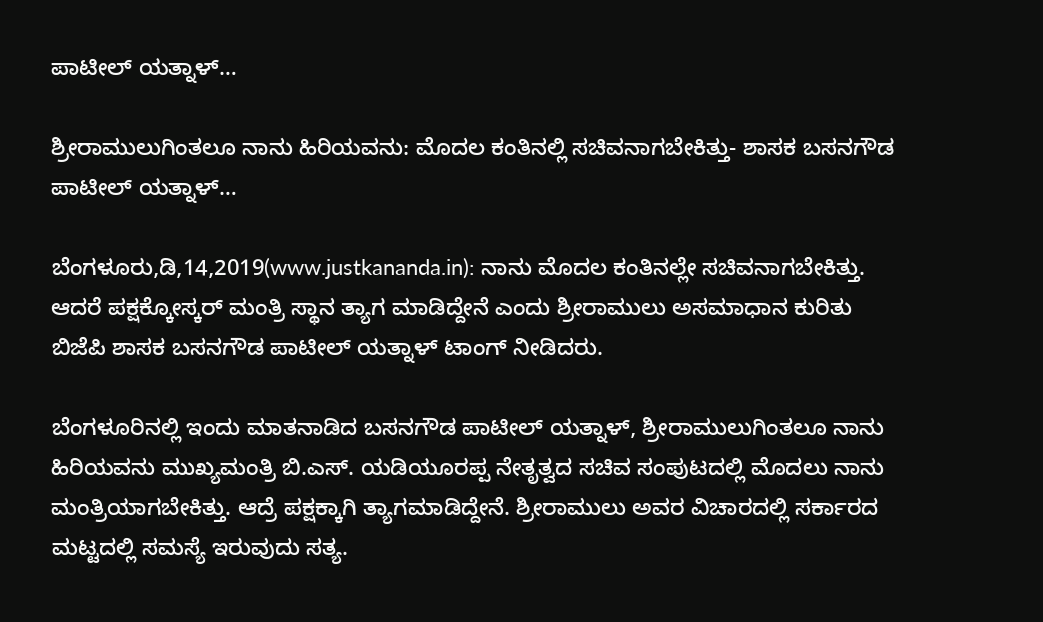ಪಾಟೀಲ್ ಯತ್ನಾಳ್…

ಶ್ರೀರಾಮುಲುಗಿಂತಲೂ ನಾನು ಹಿರಿಯವನು: ಮೊದಲ ಕಂತಿನಲ್ಲಿ ಸಚಿವನಾಗಬೇಕಿತ್ತು- ಶಾಸಕ ಬಸನಗೌಡ ಪಾಟೀಲ್ ಯತ್ನಾಳ್…

ಬೆಂಗಳೂರು,ಡಿ,14,2019(www.justkananda.in): ನಾನು ಮೊದಲ ಕಂತಿನಲ್ಲೇ ಸಚಿವನಾಗಬೇಕಿತ್ತು. ಆದರೆ ಪಕ್ಷಕ್ಕೋಸ್ಕರ್ ಮಂತ್ರಿ ಸ್ಥಾನ ತ್ಯಾಗ ಮಾಡಿದ್ದೇನೆ ಎಂದು ಶ್ರೀರಾಮುಲು ಅಸಮಾಧಾನ ಕುರಿತು ಬಿಜೆಪಿ ಶಾಸಕ ಬಸನಗೌಡ ಪಾಟೀಲ್ ಯತ್ನಾಳ್ ಟಾಂಗ್ ನೀಡಿದರು.

ಬೆಂಗಳೂರಿನಲ್ಲಿ ಇಂದು ಮಾತನಾಡಿದ ಬಸನಗೌಡ ಪಾಟೀಲ್ ಯತ್ನಾಳ್, ಶ್ರೀರಾಮುಲುಗಿಂತಲೂ ನಾನು ಹಿರಿಯವನು ಮುಖ್ಯಮಂತ್ರಿ ಬಿ.ಎಸ್. ಯಡಿಯೂರಪ್ಪ ನೇತೃತ್ವದ ಸಚಿವ ಸಂಪುಟದಲ್ಲಿ ಮೊದಲು ನಾನು ಮಂತ್ರಿಯಾಗಬೇಕಿತ್ತು. ಆದ್ರೆ ಪಕ್ಷಕ್ಕಾಗಿ ತ್ಯಾಗಮಾಡಿದ್ದೇನೆ. ಶ್ರೀರಾಮುಲು ಅವರ ವಿಚಾರದಲ್ಲಿ ಸರ್ಕಾರದ ಮಟ್ಟದಲ್ಲಿ ಸಮಸ್ಯೆ ಇರುವುದು ಸತ್ಯ.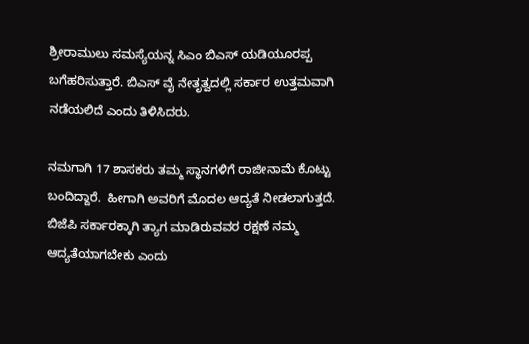ಶ್ರೀರಾಮುಲು ಸಮಸ್ಯೆಯನ್ನ ಸಿಎಂ ಬಿಎಸ್ ಯಡಿಯೂರಪ್ಪ ಬಗೆಹರಿಸುತ್ತಾರೆ. ಬಿಎಸ್ ವೈ ನೇತೃತ್ವದಲ್ಲಿ ಸರ್ಕಾರ ಉತ್ತಮವಾಗಿ ನಡೆಯಲಿದೆ ಎಂದು ತಿಳಿಸಿದರು.

ನಮಗಾಗಿ 17 ಶಾಸಕರು ತಮ್ಮ ಸ್ಥಾನಗಳಿಗೆ ರಾಜೀನಾಮೆ ಕೊಟ್ಟು ಬಂದಿದ್ದಾರೆ.  ಹೀಗಾಗಿ ಅವರಿಗೆ ಮೊದಲ ಆದ್ಯತೆ ನೀಡಲಾಗುತ್ತದೆ.  ಬಿಜೆಪಿ ಸರ್ಕಾರಕ್ಕಾಗಿ ತ್ಯಾಗ ಮಾಡಿರುವವರ ರಕ್ಷಣೆ ನಮ್ಮ ಆದ್ಯತೆಯಾಗಬೇಕು ಎಂದು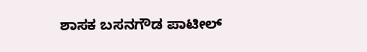ಶಾಸಕ ಬಸನಗೌಡ ಪಾಟೀಲ್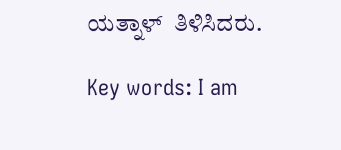ಯತ್ನಾಳ್  ತಿಳಿಸಿದರು.

Key words: I am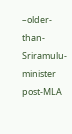–older- than- Sriramulu-minister post-MLA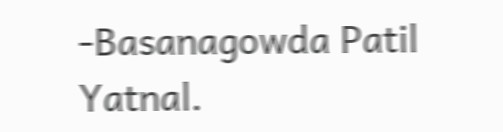-Basanagowda Patil Yatnal.